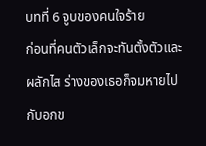บทที่ 6 จูบของคนใจร้าย
ก่อนที่คนตัวเล็กจะทันตั้งตัวและผลักไส ร่างของเธอก็จมหายไปกับอกข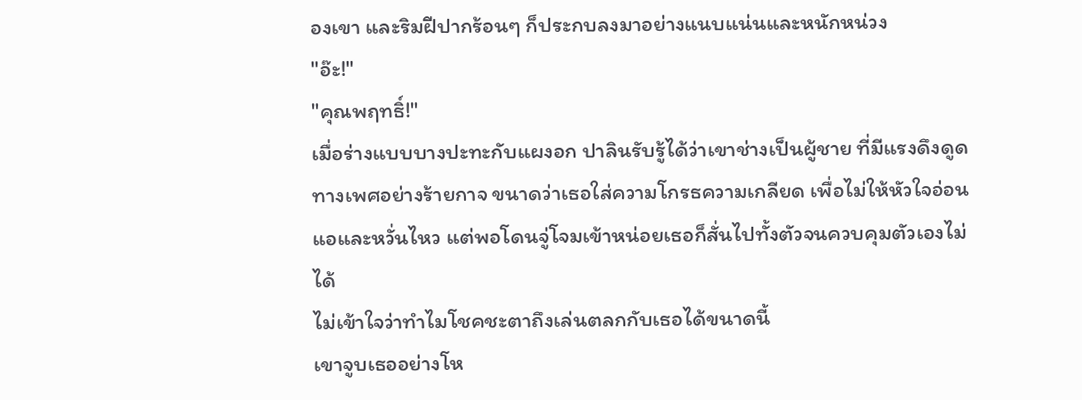องเขา และริมฝีปากร้อนๆ ก็ประกบลงมาอย่างแนบแน่นและหนักหน่วง
"อ๊ะ!"
"คุณพฤทธิ์!"
เมื่อร่างแบบบางปะทะกับแผงอก ปาลินรับรู้ได้ว่าเขาช่างเป็นผู้ชาย ที่มีแรงดึงดูดทางเพศอย่างร้ายกาจ ขนาดว่าเธอใส่ความโกรธความเกลียด เพื่อไม่ให้หัวใจอ่อนแอและหวั่นไหว แต่พอโดนจู่โจมเข้าหน่อยเธอก็สั่นไปทั้งตัวจนควบคุมตัวเองไม่ได้
ไม่เข้าใจว่าทำไมโชคชะตาถึงเล่นตลกกับเธอได้ขนาดนี้
เขาจูบเธออย่างโห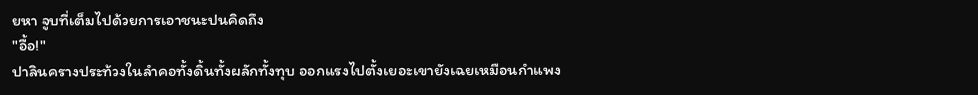ยหา จูบที่เต็มไปด้วยการเอาชนะปนคิดถึง
"อื้อ!"
ปาลินครางประท้วงในลำคอทั้งดิ้นทั้งผลักทั้งทุบ ออกแรงไปตั้งเยอะเขายังเฉยเหมือนกำแพง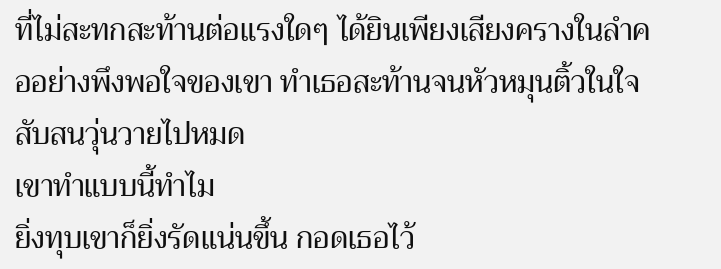ที่ไม่สะทกสะท้านต่อแรงใดๆ ได้ยินเพียงเสียงครางในลำคออย่างพึงพอใจของเขา ทำเธอสะท้านจนหัวหมุนติ้วในใจสับสนวุ่นวายไปหมด
เขาทำแบบนี้ทำไม
ยิ่งทุบเขาก็ยิ่งรัดแน่นขึ้น กอดเธอไว้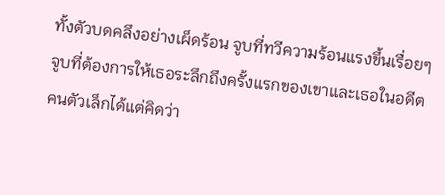ทั้งตัวบดคลึงอย่างเผ็ดร้อน จูบที่ทวีความร้อนแรงขึ้นเรื่อยๆ จูบที่ต้องการให้เธอระลึกถึงครั้งแรกของเขาและเธอในอดีต
คนตัวเล็กได้แต่คิดว่า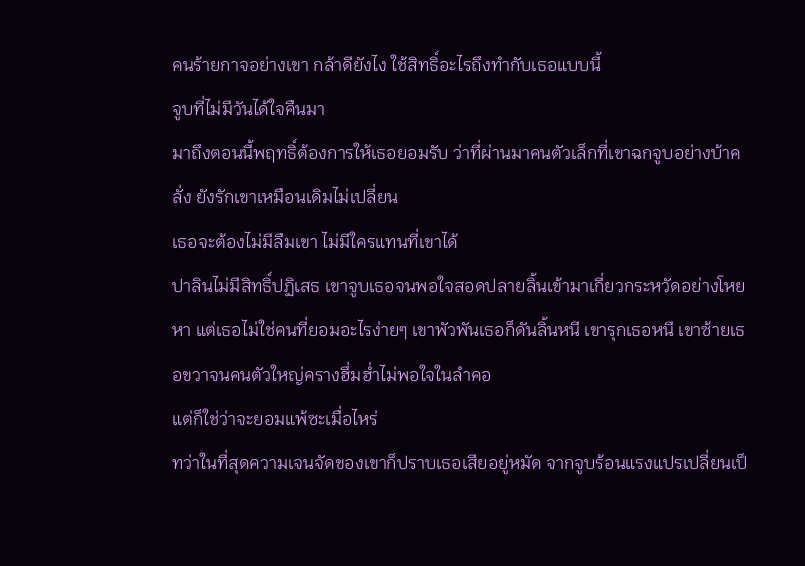คนร้ายกาจอย่างเขา กล้าดียังไง ใช้สิทธิ์อะไรถึงทำกับเธอแบบนี้
จูบที่ไม่มีวันได้ใจคืนมา
มาถึงตอนนี้พฤทธิ์ต้องการให้เธอยอมรับ ว่าที่ผ่านมาคนตัวเล็กที่เขาฉกจูบอย่างบ้าคลั่ง ยังรักเขาเหมือนเดิมไม่เปลี่ยน
เธอจะต้องไม่มีลืมเขา ไม่มีใครแทนที่เขาได้
ปาลินไม่มีสิทธิ์ปฏิเสธ เขาจูบเธอจนพอใจสอดปลายลิ้นเข้ามาเกี่ยวกระหวัดอย่างโหยหา แต่เธอไม่ใช่คนที่ยอมอะไรง่ายๆ เขาพัวพันเธอก็ดันลิ้นหนี เขารุกเธอหนี เขาซ้ายเธอขวาจนคนตัวใหญ่ครางฮึ่มฮ่ำไม่พอใจในลำคอ
แต่ก็ใช่ว่าจะยอมแพ้ซะเมื่อไหร่
ทว่าในที่สุดความเจนจัดของเขาก็ปราบเธอเสียอยู่หมัด จากจูบร้อนแรงแปรเปลี่ยนเป็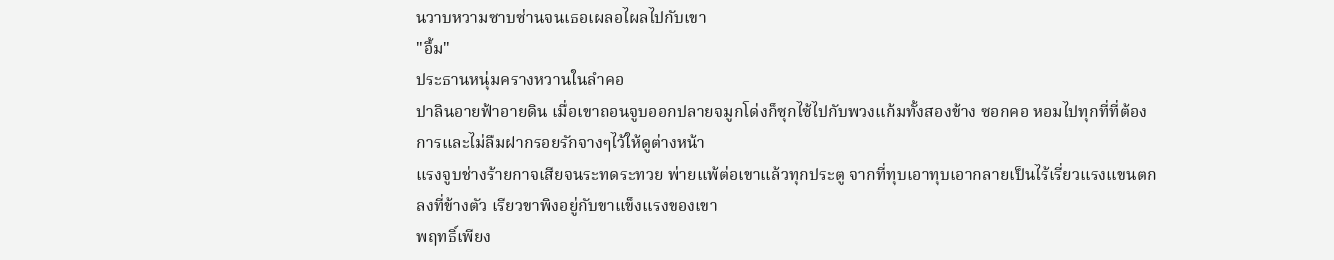นวาบหวามซาบซ่านจนเธอเผลอไผลไปกับเขา
"อื้ม"
ประธานหนุ่มครางหวานในลำคอ
ปาลินอายฟ้าอายดิน เมื่อเขาถอนจูบออกปลายจมูกโด่งก็ซุกไซ้ไปกับพวงแก้มทั้งสองข้าง ซอกคอ หอมไปทุกที่ที่ต้องการและไม่ลืมฝากรอยรักจางๆไว้ให้ดูต่างหน้า
แรงจูบช่างร้ายกาจเสียจนระทดระทวย พ่ายแพ้ต่อเขาแล้วทุกประตู จากที่ทุบเอาทุบเอากลายเป็นไร้เรี่ยวแรงแขนตกลงที่ข้างตัว เรียวขาพิงอยู่กับขาแข็งแรงของเขา
พฤทธิ์เพียง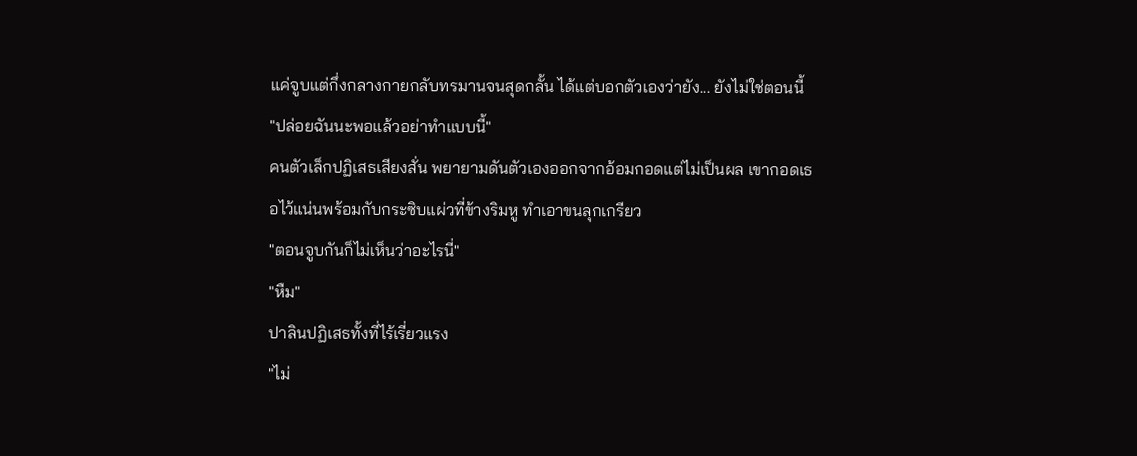แค่จูบแต่กึ่งกลางกายกลับทรมานจนสุดกลั้น ได้แต่บอกตัวเองว่ายัง... ยังไม่ใช่ตอนนี้
"ปล่อยฉันนะพอแล้วอย่าทำแบบนี้"
คนตัวเล็กปฏิเสธเสียงสั่น พยายามดันตัวเองออกจากอ้อมกอดแต่ไม่เป็นผล เขากอดเธอไว้แน่นพร้อมกับกระซิบแผ่วที่ข้างริมหู ทำเอาขนลุกเกรียว
"ตอนจูบกันก็ไม่เห็นว่าอะไรนี่"
"หืม"
ปาลินปฏิเสธทั้งที่ไร้เรี่ยวแรง
"ไม่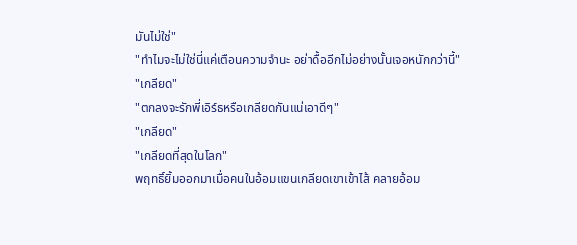มันไม่ใช่"
"ทำไมจะไม่ใช่นี่แค่เตือนความจำนะ อย่าดื้ออีกไม่อย่างนั้นเจอหนักกว่านี้"
"เกลียด"
"ตกลงจะรักพี่เอิร์ธหรือเกลียดกันแน่เอาดีๆ"
"เกลียด"
"เกลียดที่สุดในโลก"
พฤทธิ์ยิ้มออกมาเมื่อคนในอ้อมแขนเกลียดเขาเข้าไส้ คลายอ้อม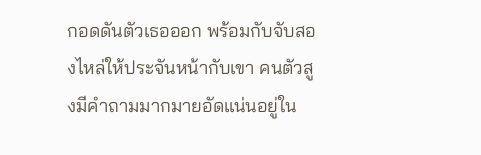กอดดันตัวเธอออก พร้อมกับจับสองไหล่ให้ประจันหน้ากับเขา คนตัวสูงมีคำถามมากมายอัดแน่นอยู่ใน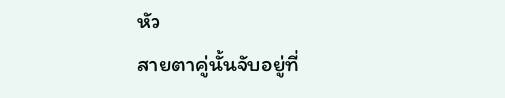หัว
สายตาคู่นั้นจับอยู่ที่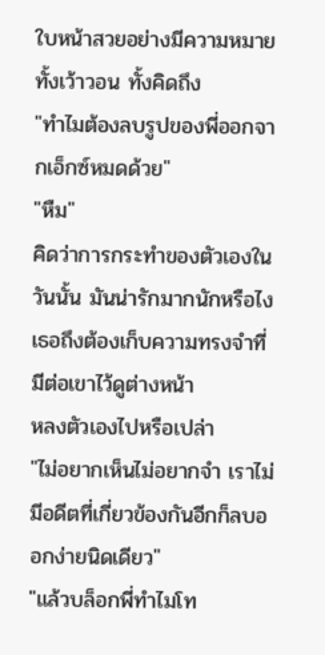ใบหน้าสวยอย่างมีความหมาย ทั้งเว้าวอน ทั้งคิดถึง
"ทำไมต้องลบรูปของพี่ออกจากเอ็กซ์หมดด้วย"
"หืม"
คิดว่าการกระทำของตัวเองในวันนั้น มันน่ารักมากนักหรือไง เธอถึงต้องเก็บความทรงจำที่มีต่อเขาไว้ดูต่างหน้า
หลงตัวเองไปหรือเปล่า
"ไม่อยากเห็นไม่อยากจำ เราไม่มีอดีตที่เกี่ยวข้องกันอีกก็ลบออกง่ายนิดเดียว"
"แล้วบล็อกพี่ทำไมโท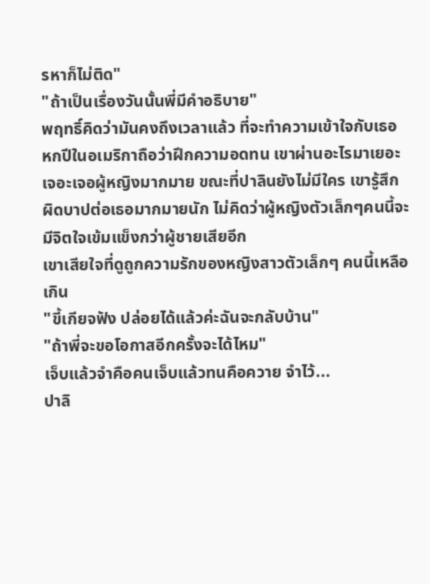รหาก็ไม่ติด"
"ถ้าเป็นเรื่องวันนั้นพี่มีคำอธิบาย"
พฤทธิ์คิดว่ามันคงถึงเวลาแล้ว ที่จะทำความเข้าใจกับเธอ หกปีในอเมริกาถือว่าฝึกความอดทน เขาผ่านอะไรมาเยอะเจอะเจอผู้หญิงมากมาย ขณะที่ปาลินยังไม่มีใคร เขารู้สึกผิดบาปต่อเธอมากมายนัก ไม่คิดว่าผู้หญิงตัวเล็กๆคนนี้จะมีจิตใจเข้มแข็งกว่าผู้ชายเสียอีก
เขาเสียใจที่ดูถูกความรักของหญิงสาวตัวเล็กๆ คนนี้เหลือเกิน
"ขี้เกียจฟัง ปล่อยได้แล้วค่ะฉันจะกลับบ้าน"
"ถ้าพี่จะขอโอกาสอีกครั้งจะได้ไหม"
เจ็บแล้วจำคือคนเจ็บแล้วทนคือควาย จำไว้...
ปาลิ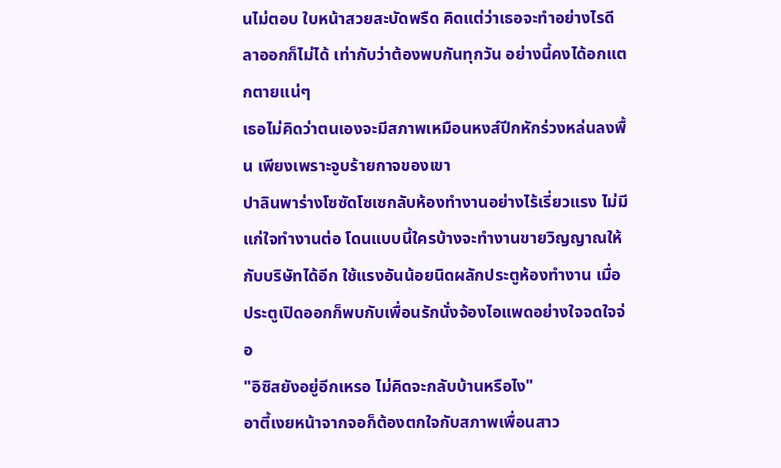นไม่ตอบ ใบหน้าสวยสะบัดพรืด คิดแต่ว่าเธอจะทำอย่างไรดี ลาออกก็ไม่ได้ เท่ากับว่าต้องพบกันทุกวัน อย่างนี้คงได้อกแตกตายแน่ๆ
เธอไม่คิดว่าตนเองจะมีสภาพเหมือนหงส์ปีกหักร่วงหล่นลงพื้น เพียงเพราะจูบร้ายกาจของเขา
ปาลินพาร่างโซซัดโซเซกลับห้องทำงานอย่างไร้เรี่ยวแรง ไม่มีแก่ใจทำงานต่อ โดนแบบนี้ใครบ้างจะทำงานขายวิญญาณให้กับบริษัทได้อีก ใช้แรงอันน้อยนิดผลักประตูห้องทำงาน เมื่อประตูเปิดออกก็พบกับเพื่อนรักนั่งจ้องไอแพดอย่างใจจดใจจ่อ
"อิซิสยังอยู่อีกเหรอ ไม่คิดจะกลับบ้านหรือไง"
อาตี้เงยหน้าจากจอก็ต้องตกใจกับสภาพเพื่อนสาว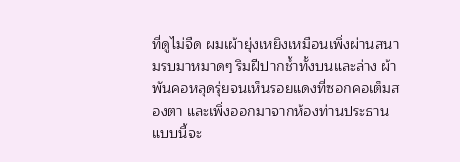ที่ดูไม่จืด ผมเผ้ายุ่งเหยิงเหมือนเพิ่งผ่านสนามรบมาหมาดๆ ริมฝีปากช้ำทั้งบนและล่าง ผ้าพันคอหลุดรุ่ยจนเห็นรอยแดงที่ซอกคอเต็มสองตา และเพิ่งออกมาจากห้องท่านประธานแบบนี้จะ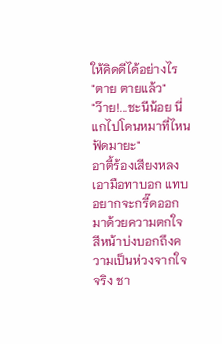ให้คิดดีได้อย่างไร
"ตาย ตายแล้ว"
"ว๊าย!...ชะนีน้อย นี่แกไปโดนหมาที่ไหนฟัดมายะ"
อาตี้ร้องเสียงหลงเอามือทาบอก แทบอยากจะกรี๊ดออกมาด้วยความตกใจ สีหน้าบ่งบอกถึงความเป็นห่วงจากใจจริง ชา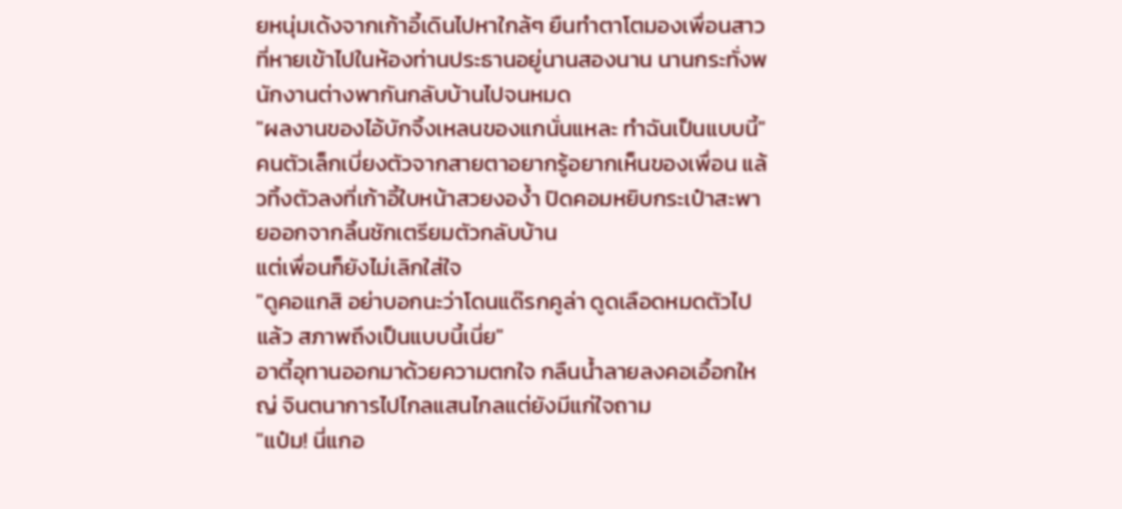ยหนุ่มเด้งจากเก้าอี้เดินไปหาใกล้ๆ ยืนทำตาโตมองเพื่อนสาวที่หายเข้าไปในห้องท่านประธานอยู่นานสองนาน นานกระทั่งพนักงานต่างพากันกลับบ้านไปจนหมด
"ผลงานของไอ้บักจิ้งเหลนของแกนั่นแหละ ทำฉันเป็นแบบนี้"
คนตัวเล็กเบี่ยงตัวจากสายตาอยากรู้อยากเห็นของเพื่อน แล้วทิ้งตัวลงที่เก้าอี้ใบหน้าสวยงอง้ำ ปิดคอมหยิบกระเป๋าสะพายออกจากลิ้นชักเตรียมตัวกลับบ้าน
แต่เพื่อนก็ยังไม่เลิกใส่ใจ
"ดูคอแกสิ อย่าบอกนะว่าโดนแด๊รกคูล่า ดูดเลือดหมดตัวไปแล้ว สภาพถึงเป็นแบบนี้เนี่ย"
อาตี้อุทานออกมาด้วยความตกใจ กลืนน้ำลายลงคอเอื้อกใหญ่ จินตนาการไปไกลแสนไกลแต่ยังมีแก่ใจถาม
"แป๋ม! นี่แกอ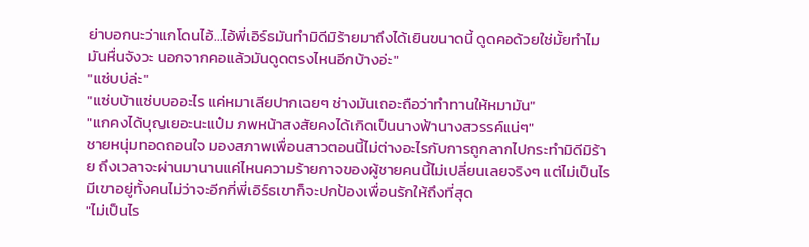ย่าบอกนะว่าแกโดนไอ้...ไอ้พี่เอิร์ธมันทำมิดีมิร้ายมาถึงได้เยินขนาดนี้ ดูดคอด้วยใช่มั้ยทำไมมันหื่นจังวะ นอกจากคอแล้วมันดูดตรงไหนอีกบ้างอ่ะ"
"แซ่บบ่ล่ะ"
"แซ่บบ้าแซ่บบออะไร แค่หมาเลียปากเฉยๆ ช่างมันเถอะถือว่าทำทานให้หมามัน"
"แกคงได้บุญเยอะนะแป๋ม ภพหน้าสงสัยคงได้เกิดเป็นนางฟ้านางสวรรค์แน่ๆ"
ชายหนุ่มทอดถอนใจ มองสภาพเพื่อนสาวตอนนี้ไม่ต่างอะไรกับการถูกลากไปกระทำมิดีมิร้าย ถึงเวลาจะผ่านมานานแค่ไหนความร้ายกาจของผู้ชายคนนี้ไม่เปลี่ยนเลยจริงๆ แต่ไม่เป็นไรมีเขาอยู่ทั้งคนไม่ว่าจะอีกกี่พี่เอิร์ธเขาก็จะปกป้องเพื่อนรักให้ถึงที่สุด
"ไม่เป็นไร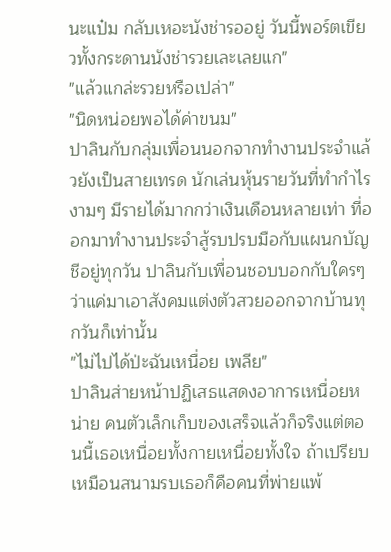นะแป๋ม กลับเหอะนังช่ารออยู่ วันนี้พอร์ตเขียวทั้งกระดานนังช่ารวยเละเลยแก"
"แล้วแกล่ะรวยหรือเปล่า"
"นิดหน่อยพอได้ค่าขนม"
ปาลินกับกลุ่มเพื่อนนอกจากทำงานประจำแล้วยังเป็นสายเทรด นักเล่นหุ้นรายวันที่ทำกำไรงามๆ มีรายได้มากกว่าเงินเดือนหลายเท่า ที่ออกมาทำงานประจำสู้รบปรบมือกับแผนกบัญชีอยู่ทุกวัน ปาลินกับเพื่อนชอบบอกกับใครๆว่าแค่มาเอาสังคมแต่งตัวสวยออกจากบ้านทุกวันก็เท่านั้น
"ไม่ไปได้ป่ะฉันเหนื่อย เพลีย"
ปาลินส่ายหน้าปฏิเสธแสดงอาการเหนื่อยหน่าย คนตัวเล็กเก็บของเสร็จแล้วก็จริงแต่ตอนนี้เธอเหนื่อยทั้งกายเหนื่อยทั้งใจ ถ้าเปรียบเหมือนสนามรบเธอก็คือคนที่พ่ายแพ้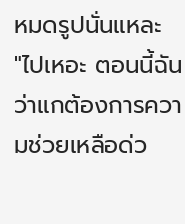หมดรูปนั่นแหละ
"ไปเหอะ ตอนนี้ฉันว่าแกต้องการความช่วยเหลือด่ว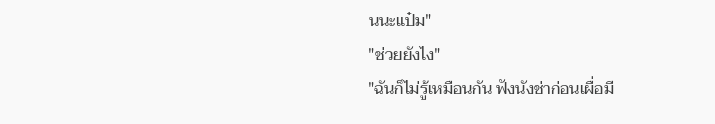นนะแป๋ม"
"ช่วยยังไง"
"ฉันก็ไม่รู้เหมือนกัน ฟังนังช่าก่อนเผื่อมี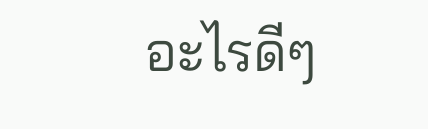อะไรดีๆ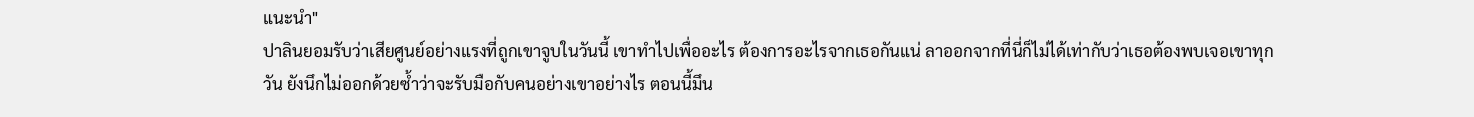แนะนำ"
ปาลินยอมรับว่าเสียศูนย์อย่างแรงที่ถูกเขาจูบในวันนี้ เขาทำไปเพื่ออะไร ต้องการอะไรจากเธอกันแน่ ลาออกจากที่นี่ก็ไม่ได้เท่ากับว่าเธอต้องพบเจอเขาทุกวัน ยังนึกไม่ออกด้วยซ้ำว่าจะรับมือกับคนอย่างเขาอย่างไร ตอนนี้มึน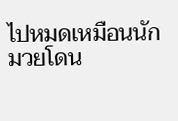ไปหมดเหมือนนักมวยโดน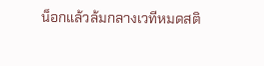น็อกแล้วล้มกลางเวทีหมดสติ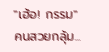"เฮ้อ! กรรม"
คนสวยกลุ้ม...